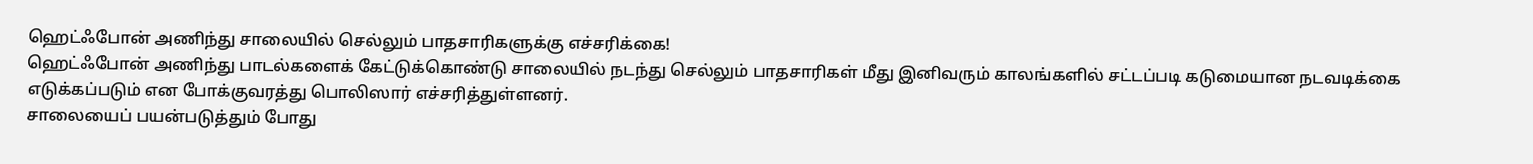ஹெட்ஃபோன் அணிந்து சாலையில் செல்லும் பாதசாரிகளுக்கு எச்சரிக்கை!
ஹெட்ஃபோன் அணிந்து பாடல்களைக் கேட்டுக்கொண்டு சாலையில் நடந்து செல்லும் பாதசாரிகள் மீது இனிவரும் காலங்களில் சட்டப்படி கடுமையான நடவடிக்கை எடுக்கப்படும் என போக்குவரத்து பொலிஸார் எச்சரித்துள்ளனர்.
சாலையைப் பயன்படுத்தும் போது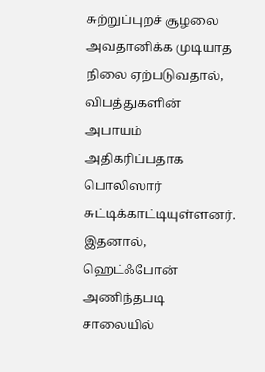சுற்றுப்புறச் சூழலை அவதானிக்க முடியாத நிலை ஏற்படுவதால், விபத்துகளின் அபாயம் அதிகரிப்பதாக பொலிஸார் சுட்டிக்காட்டியுள்ளனர்.
இதனால், ஹெட்ஃபோன் அணிந்தபடி சாலையில்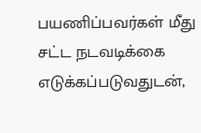பயணிப்பவர்கள் மீது சட்ட நடவடிக்கை எடுக்கப்படுவதுடன்,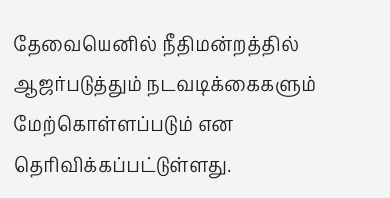தேவையெனில் நீதிமன்றத்தில் ஆஜர்படுத்தும் நடவடிக்கைகளும் மேற்கொள்ளப்படும் என தெரிவிக்கப்பட்டுள்ளது.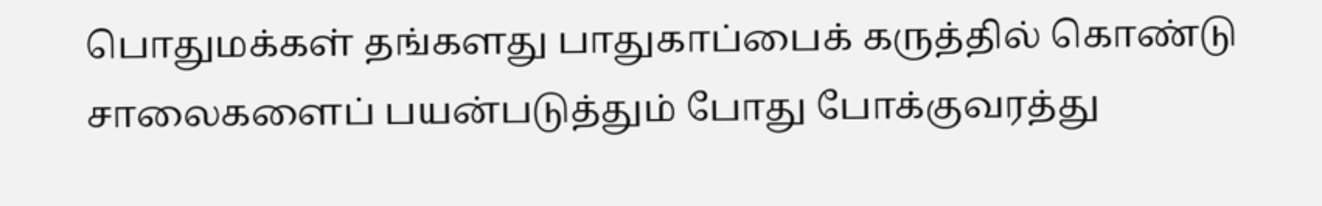பொதுமக்கள் தங்களது பாதுகாப்பைக் கருத்தில் கொண்டு சாலைகளைப் பயன்படுத்தும் போது போக்குவரத்து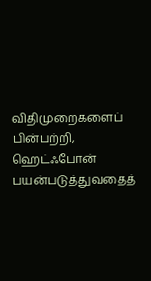விதிமுறைகளைப் பின்பற்றி, ஹெட்ஃபோன் பயன்படுத்துவதைத்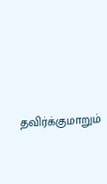தவிர்க்குமாறும்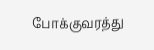போக்குவரத்து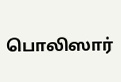பொலிஸார்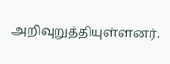அறிவுறுத்தியுள்ளனர்.